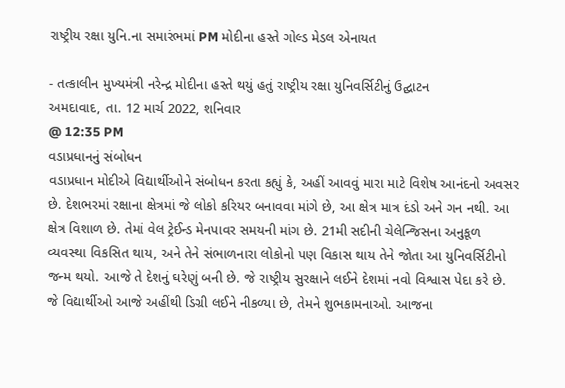રાષ્ટ્રીય રક્ષા યુનિ.ના સમારંભમાં PM મોદીના હસ્તે ગોલ્ડ મેડલ એનાયત

- તત્કાલીન મુખ્યમંત્રી નરેન્દ્ર મોદીના હસ્તે થયું હતું રાષ્ટ્રીય રક્ષા યુનિવર્સિટીનું ઉદ્ઘાટન
અમદાવાદ, તા. 12 માર્ચ 2022, શનિવાર
@ 12:35 PM
વડાપ્રધાનનું સંબોધન
વડાપ્રધાન મોદીએ વિદ્યાર્થીઓને સંબોધન કરતા કહ્યું કે, અહીં આવવું મારા માટે વિશેષ આનંદનો અવસર છે. દેશભરમાં રક્ષાના ક્ષેત્રમાં જે લોકો કરિયર બનાવવા માંગે છે, આ ક્ષેત્ર માત્ર દંડો અને ગન નથી. આ ક્ષેત્ર વિશાળ છે. તેમાં વેલ ટ્રેઈન્ડ મેનપાવર સમયની માંગ છે. 21મી સદીની ચેલેન્જિસના અનુકૂળ વ્યવસ્થા વિકસિત થાય, અને તેને સંભાળનારા લોકોનો પણ વિકાસ થાય તેને જોતા આ યુનિવર્સિટીનો જન્મ થયો. આજે તે દેશનું ઘરેણું બની છે. જે રાષ્ટ્રીય સુરક્ષાને લઈને દેશમાં નવો વિશ્વાસ પેદા કરે છે. જે વિદ્યાર્થીઓ આજે અહીંથી ડિગ્રી લઈને નીકળ્યા છે, તેમને શુભકામનાઓ. આજના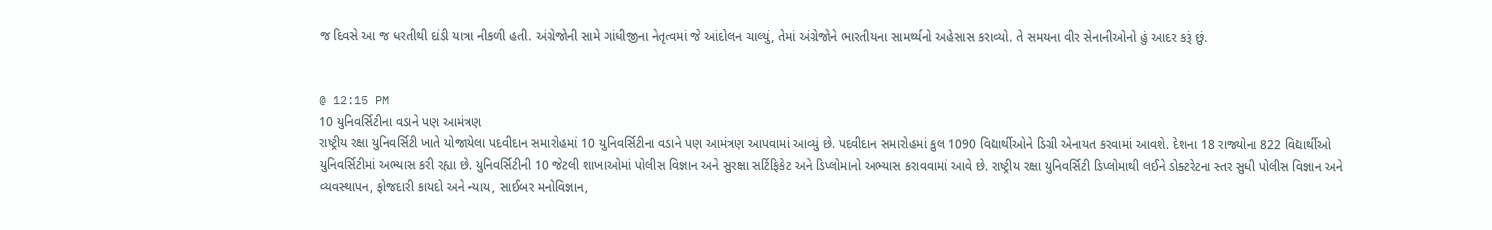જ દિવસે આ જ ધરતીથી દાંડી યાત્રા નીકળી હતી. અંગ્રેજોની સામે ગાંધીજીના નેતૃત્વમાં જે આંદોલન ચાલ્યું, તેમાં અંગ્રેજોને ભારતીયના સામર્થ્યનો અહેસાસ કરાવ્યો. તે સમયના વીર સેનાનીઓનો હું આદર કરૂં છું.


@ 12:15 PM
10 યુનિવર્સિટીના વડાને પણ આમંત્રણ
રાષ્ટ્રીય રક્ષા યુનિવર્સિટી ખાતે યોજાયેલા પદવીદાન સમારોહમાં 10 યુનિવર્સિટીના વડાને પણ આમંત્રણ આપવામાં આવ્યું છે. પદવીદાન સમારોહમાં કુલ 1090 વિદ્યાર્થીઓને ડિગ્રી એનાયત કરવામાં આવશે. દેશના 18 રાજ્યોના 822 વિદ્યાર્થીઓ યુનિવર્સિટીમાં અભ્યાસ કરી રહ્યા છે. યુનિવર્સિટીની 10 જેટલી શાખાઓમાં પોલીસ વિજ્ઞાન અને સુરક્ષા સર્ટિફિકેટ અને ડિપ્લોમાનો અભ્યાસ કરાવવામાં આવે છે. રાષ્ટ્રીય રક્ષા યુનિવર્સિટી ડિપ્લોમાથી લઈને ડોક્ટરેટના સ્તર સુધી પોલીસ વિજ્ઞાન અને વ્યવસ્થાપન, ફોજદારી કાયદો અને ન્યાય, સાઈબર મનોવિજ્ઞાન,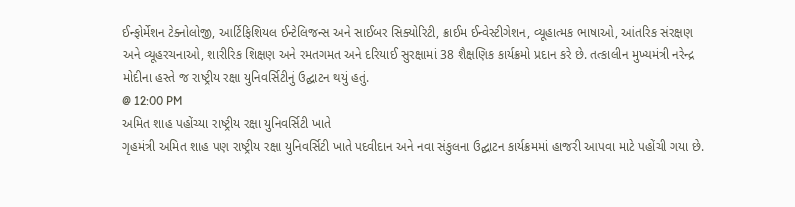ઈન્ફોર્મેશન ટેક્નોલોજી, આર્ટિફિશિયલ ઈન્ટેલિજન્સ અને સાઈબર સિક્યોરિટી, ક્રાઈમ ઈન્વેસ્ટીગેશન, વ્યૂહાત્મક ભાષાઓ, આંતરિક સંરક્ષણ અને વ્યૂહરચનાઓ, શારીરિક શિક્ષણ અને રમતગમત અને દરિયાઈ સુરક્ષામાં 38 શૈક્ષણિક કાર્યક્રમો પ્રદાન કરે છે. તત્કાલીન મુખ્યમંત્રી નરેન્દ્ર મોદીના હસ્તે જ રાષ્ટ્રીય રક્ષા યુનિવર્સિટીનું ઉદ્ઘાટન થયું હતું.
@ 12:00 PM
અમિત શાહ પહોંચ્યા રાષ્ટ્રીય રક્ષા યુનિવર્સિટી ખાતે
ગૃહમંત્રી અમિત શાહ પણ રાષ્ટ્રીય રક્ષા યુનિવર્સિટી ખાતે પદવીદાન અને નવા સંકુલના ઉદ્ઘાટન કાર્યક્રમમાં હાજરી આપવા માટે પહોંચી ગયા છે.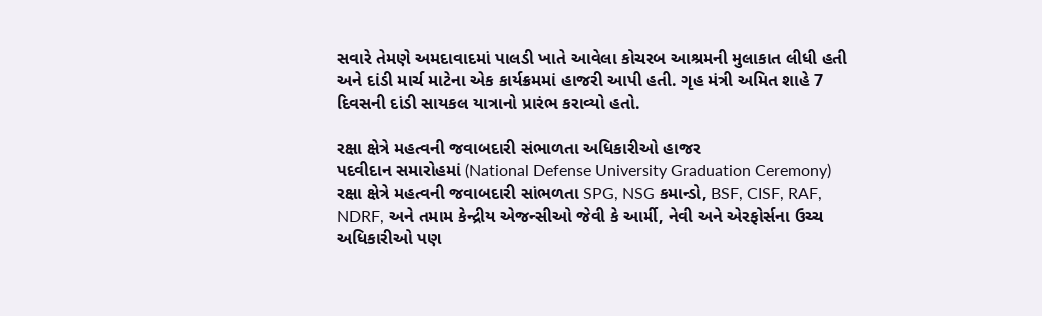સવારે તેમણે અમદાવાદમાં પાલડી ખાતે આવેલા કોચરબ આશ્રમની મુલાકાત લીધી હતી અને દાંડી માર્ચ માટેના એક કાર્યક્રમમાં હાજરી આપી હતી. ગૃહ મંત્રી અમિત શાહે 7 દિવસની દાંડી સાયકલ યાત્રાનો પ્રારંભ કરાવ્યો હતો.

રક્ષા ક્ષેત્રે મહત્વની જવાબદારી સંભાળતા અધિકારીઓ હાજર
પદવીદાન સમારોહમાં (National Defense University Graduation Ceremony) રક્ષા ક્ષેત્રે મહત્વની જવાબદારી સાંભળતા SPG, NSG કમાન્ડો, BSF, CISF, RAF, NDRF, અને તમામ કેન્દ્રીય એજન્સીઓ જેવી કે આર્મી, નેવી અને એરફોર્સના ઉચ્ચ અધિકારીઓ પણ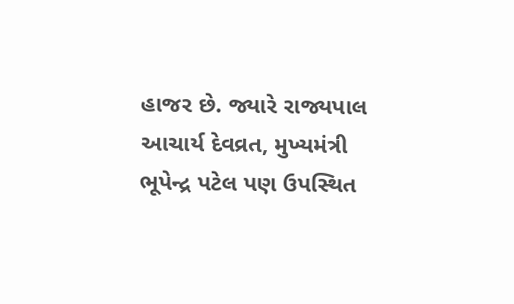હાજર છે. જ્યારે રાજ્યપાલ આચાર્ય દેવવ્રત, મુખ્યમંત્રી ભૂપેન્દ્ર પટેલ પણ ઉપસ્થિત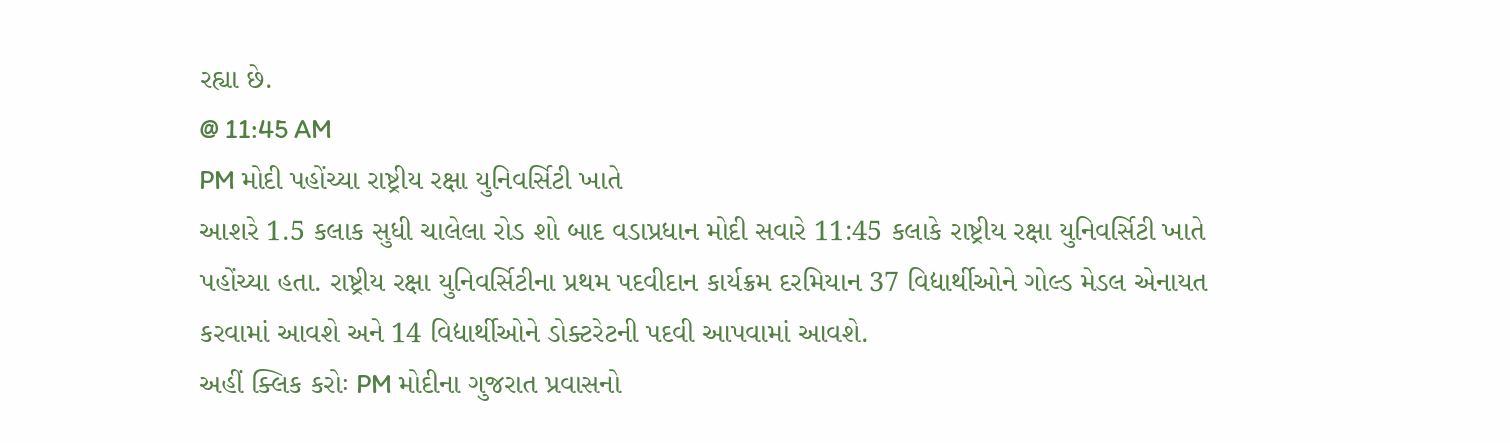રહ્યા છે.
@ 11:45 AM
PM મોદી પહોંચ્યા રાષ્ટ્રીય રક્ષા યુનિવર્સિટી ખાતે
આશરે 1.5 કલાક સુધી ચાલેલા રોડ શો બાદ વડાપ્રધાન મોદી સવારે 11:45 કલાકે રાષ્ટ્રીય રક્ષા યુનિવર્સિટી ખાતે પહોંચ્યા હતા. રાષ્ટ્રીય રક્ષા યુનિવર્સિટીના પ્રથમ પદવીદાન કાર્યક્રમ દરમિયાન 37 વિદ્યાર્થીઓને ગોલ્ડ મેડલ એનાયત કરવામાં આવશે અને 14 વિદ્યાર્થીઓને ડોક્ટરેટની પદવી આપવામાં આવશે.
અહીં ક્લિક કરોઃ PM મોદીના ગુજરાત પ્રવાસનો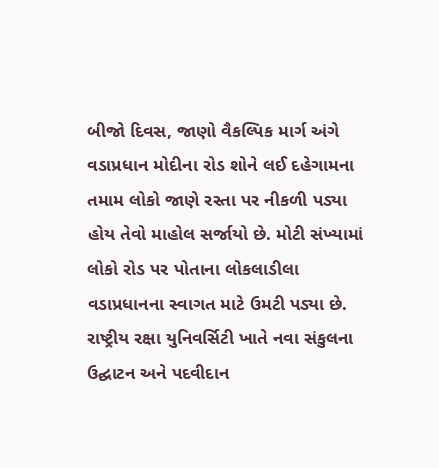બીજો દિવસ, જાણો વૈકલ્પિક માર્ગ અંગે
વડાપ્રધાન મોદીના રોડ શોને લઈ દહેગામના તમામ લોકો જાણે રસ્તા પર નીકળી પડ્યા હોય તેવો માહોલ સર્જાયો છે. મોટી સંખ્યામાં લોકો રોડ પર પોતાના લોકલાડીલા વડાપ્રધાનના સ્વાગત માટે ઉમટી પડ્યા છે.
રાષ્ટ્રીય રક્ષા યુનિવર્સિટી ખાતે નવા સંકુલના ઉદ્ઘાટન અને પદવીદાન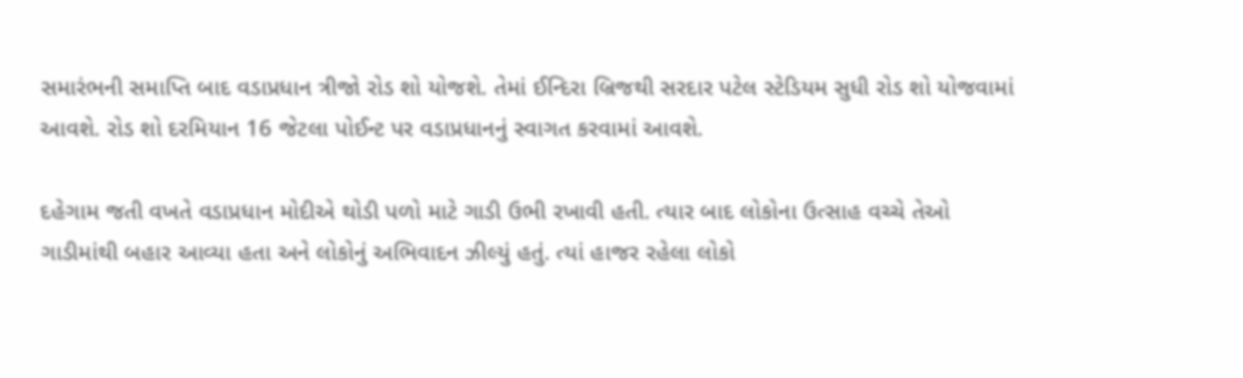સમારંભની સમાપ્તિ બાદ વડાપ્રધાન ત્રીજો રોડ શો યોજશે. તેમાં ઈન્દિરા બ્રિજથી સરદાર પટેલ સ્ટેડિયમ સુધી રોડ શો યોજવામાં આવશે. રોડ શો દરમિયાન 16 જેટલા પોઈન્ટ પર વડાપ્રધાનનું સ્વાગત કરવામાં આવશે.

દહેગામ જતી વખતે વડાપ્રધાન મોદીએ થોડી પળો માટે ગાડી ઉભી રખાવી હતી. ત્યાર બાદ લોકોના ઉત્સાહ વચ્ચે તેઓ ગાડીમાંથી બહાર આવ્યા હતા અને લોકોનું અભિવાદન ઝીલ્યું હતું. ત્યાં હાજર રહેલા લોકો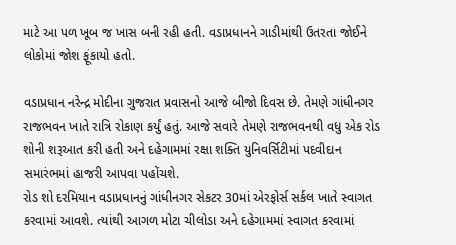માટે આ પળ ખૂબ જ ખાસ બની રહી હતી. વડાપ્રધાનને ગાડીમાંથી ઉતરતા જોઈને લોકોમાં જોશ ફૂંકાયો હતો.

વડાપ્રધાન નરેન્દ્ર મોદીના ગુજરાત પ્રવાસનો આજે બીજો દિવસ છે. તેમણે ગાંધીનગર રાજભવન ખાતે રાત્રિ રોકાણ કર્યું હતું. આજે સવારે તેમણે રાજભવનથી વધુ એક રોડ શોની શરૂઆત કરી હતી અને દહેગામમાં રક્ષા શક્તિ યુનિવર્સિટીમાં પદવીદાન સમારંભમાં હાજરી આપવા પહોંચશે.
રોડ શો દરમિયાન વડાપ્રધાનનું ગાંધીનગર સેકટર 30માં એરફોર્સ સર્કલ ખાતે સ્વાગત કરવામાં આવશે. ત્યાંથી આગળ મોટા ચીલોડા અને દહેગામમાં સ્વાગત કરવામાં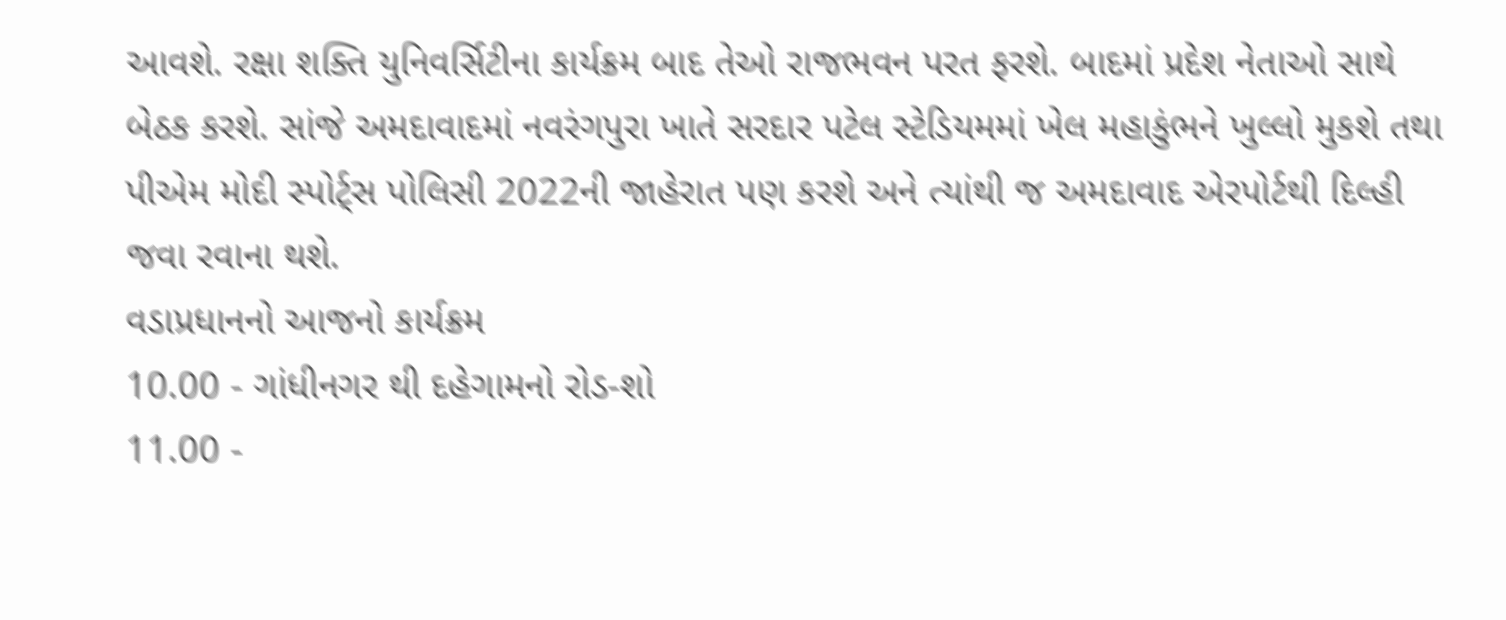આવશે. રક્ષા શક્તિ યુનિવર્સિટીના કાર્યક્રમ બાદ તેઓ રાજભવન પરત ફરશે. બાદમાં પ્રદેશ નેતાઓ સાથે બેઠક કરશે. સાંજે અમદાવાદમાં નવરંગપુરા ખાતે સરદાર પટેલ સ્ટેડિયમમાં ખેલ મહાકુંભને ખુલ્લો મુકશે તથા પીએમ મોદી સ્પોર્ટ્સ પોલિસી 2022ની જાહેરાત પણ કરશે અને ત્યાંથી જ અમદાવાદ એરપોર્ટથી દિલ્હી જવા રવાના થશે.
વડાપ્રધાનનો આજનો કાર્યક્રમ
10.00 - ગાંધીનગર થી દહેગામનો રોડ-શો
11.00 -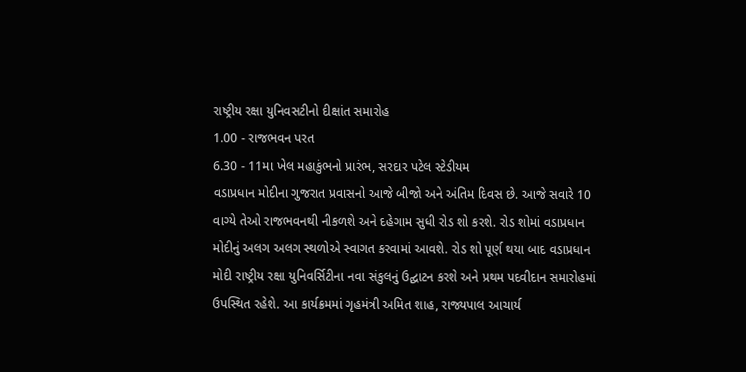રાષ્ટ્રીય રક્ષા યુનિવસટીનો દીક્ષાંત સમારોહ
1.00 - રાજભવન પરત
6.30 - 11મા ખેલ મહાકુંભનો પ્રારંભ, સરદાર પટેલ સ્ટેડીયમ
વડાપ્રધાન મોદીના ગુજરાત પ્રવાસનો આજે બીજો અને અંતિમ દિવસ છે. આજે સવારે 10 વાગ્યે તેઓ રાજભવનથી નીકળશે અને દહેગામ સુધી રોડ શો કરશે. રોડ શોમાં વડાપ્રધાન મોદીનું અલગ અલગ સ્થળોએ સ્વાગત કરવામાં આવશે. રોડ શો પૂર્ણ થયા બાદ વડાપ્રધાન મોદી રાષ્ટ્રીય રક્ષા યુનિવર્સિટીના નવા સંકુલનું ઉદ્ઘાટન કરશે અને પ્રથમ પદવીદાન સમારોહમાં ઉપસ્થિત રહેશે. આ કાર્યક્રમમાં ગૃહમંત્રી અમિત શાહ, રાજ્યપાલ આચાર્ય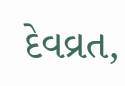દેવવ્રત,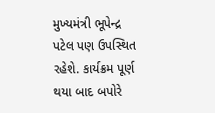મુખ્યમંત્રી ભૂપેન્દ્ર પટેલ પણ ઉપસ્થિત રહેશે. કાર્યક્રમ પૂર્ણ થયા બાદ બપોરે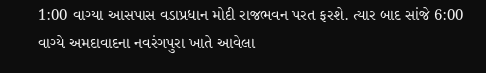1:00 વાગ્યા આસપાસ વડાપ્રધાન મોદી રાજભવન પરત ફરશે. ત્યાર બાદ સાંજે 6:00 વાગ્યે અમદાવાદના નવરંગપુરા ખાતે આવેલા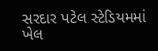સરદાર પટેલ સ્ટેડિયમમાં ખેલ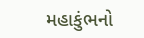મહાકુંભનો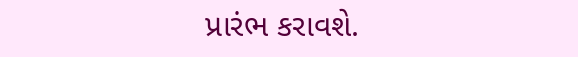પ્રારંભ કરાવશે.